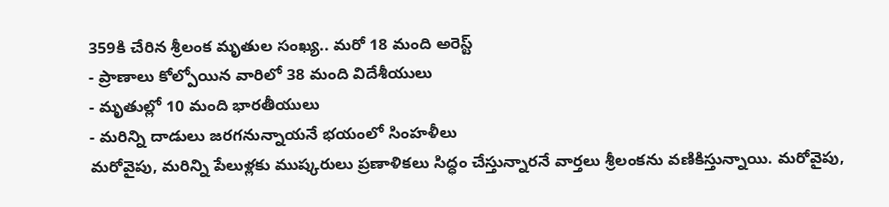359కి చేరిన శ్రీలంక మృతుల సంఖ్య.. మరో 18 మంది అరెస్ట్
- ప్రాణాలు కోల్పోయిన వారిలో 38 మంది విదేశీయులు
- మృతుల్లో 10 మంది భారతీయులు
- మరిన్ని దాడులు జరగనున్నాయనే భయంలో సింహళీలు
మరోవైపు, మరిన్ని పేలుళ్లకు ముష్కరులు ప్రణాళికలు సిద్ధం చేస్తున్నారనే వార్తలు శ్రీలంకను వణికిస్తున్నాయి. మరోవైపు,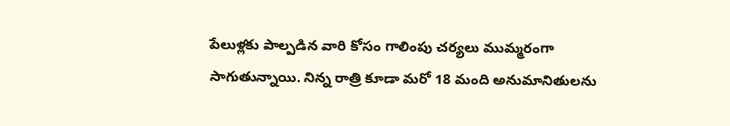పేలుళ్లకు పాల్పడిన వారి కోసం గాలింపు చర్యలు ముమ్మరంగా సాగుతున్నాయి. నిన్న రాత్రి కూడా మరో 18 మంది అనుమానితులను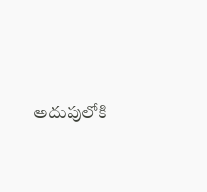అదుపులోకి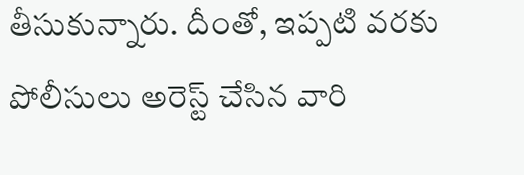తీసుకున్నారు. దీంతో, ఇప్పటి వరకు పోలీసులు అరెస్ట్ చేసిన వారి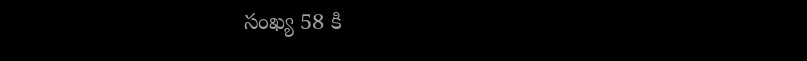సంఖ్య 58 కి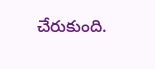చేరుకుంది.